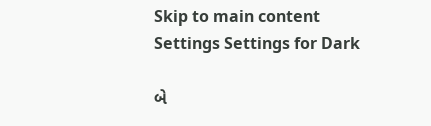Skip to main content
Settings Settings for Dark

બે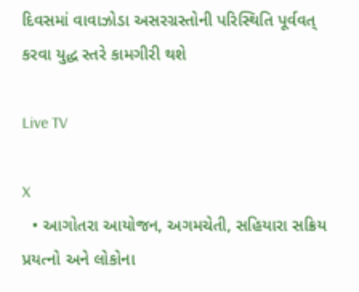દિવસમાં વાવાઝોડા અસરગ્રસ્તોની પરિસ્થિતિ પૂર્વવત્ કરવા યુદ્ધ સ્તરે કામગીરી થશે

Live TV

X
  • આગોતરા આયોજન, અગમચેતી, સહિયારા સક્રિય પ્રયત્નો અને લોકોના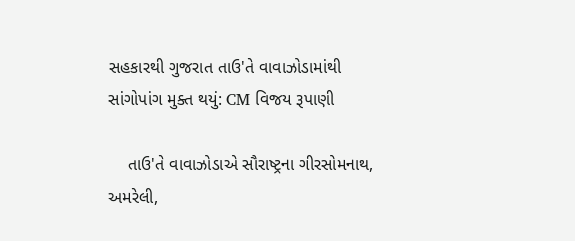સહકારથી ગુજરાત તાઉ'તે વાવાઝોડામાંથી સાંગોપાંગ મુક્ત થયું: CM વિજય રૂપાણી

    તાઉ'તે વાવાઝોડાએ સૌરાષ્ટ્રના ગીરસોમનાથ, અમરેલી,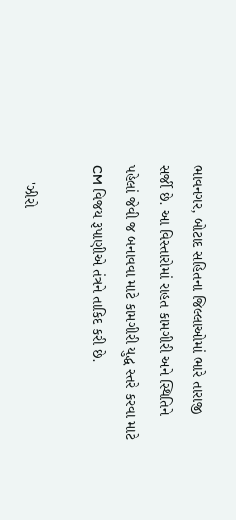ભાવનગર, બોટાદ સહિતના જિલ્લાઓમાં ભારે તારાજી સર્જી છે. આ વિસ્તારોમાં રાહત કામગીરી અને સ્થિતિને પહેલાં જેવી જ બનાવવા માટે કામગીરી યુદ્ધ સ્તરે કરવા માટે CM વિજય રૂપાણીએ તંત્રને તાકિદ કરી છે.

    'ઝીરો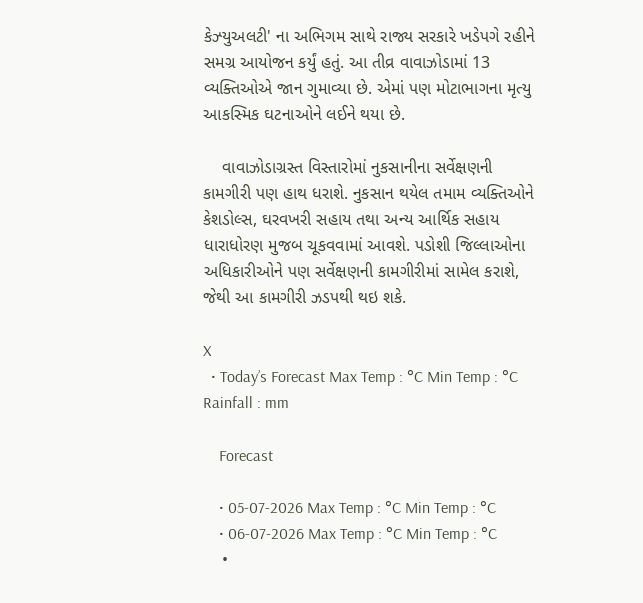કેઝ્યુઅલટી' ના અભિગમ સાથે રાજ્ય સરકારે ખડેપગે રહીને સમગ્ર આયોજન કર્યું હતું. આ તીવ્ર વાવાઝોડામાં 13 વ્યક્તિઓએ જાન ગુમાવ્યા છે. એમાં પણ મોટાભાગના મૃત્યુ આકસ્મિક ઘટનાઓને લઈને થયા છે.

    વાવાઝોડાગ્રસ્ત વિસ્તારોમાં નુકસાનીના સર્વેક્ષણની કામગીરી પણ હાથ ધરાશે. નુકસાન થયેલ તમામ વ્યક્તિઓને કેશડોલ્સ, ઘરવખરી સહાય તથા અન્ય આર્થિક સહાય ધારાધોરણ મુજબ ચૂકવવામાં આવશે. પડોશી જિલ્લાઓના અધિકારીઓને પણ સર્વેક્ષણની કામગીરીમાં સામેલ કરાશે, જેથી આ કામગીરી ઝડપથી થઇ શકે.

X
  • Today’s Forecast Max Temp : °C Min Temp : °C Rainfall : mm

    Forecast

    • 05-07-2026 Max Temp : °C Min Temp : °C
    • 06-07-2026 Max Temp : °C Min Temp : °C
    •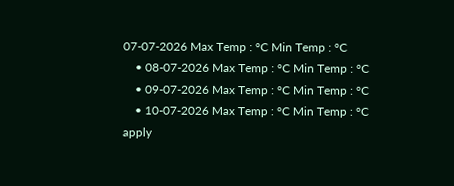07-07-2026 Max Temp : °C Min Temp : °C
    • 08-07-2026 Max Temp : °C Min Temp : °C
    • 09-07-2026 Max Temp : °C Min Temp : °C
    • 10-07-2026 Max Temp : °C Min Temp : °C
apply